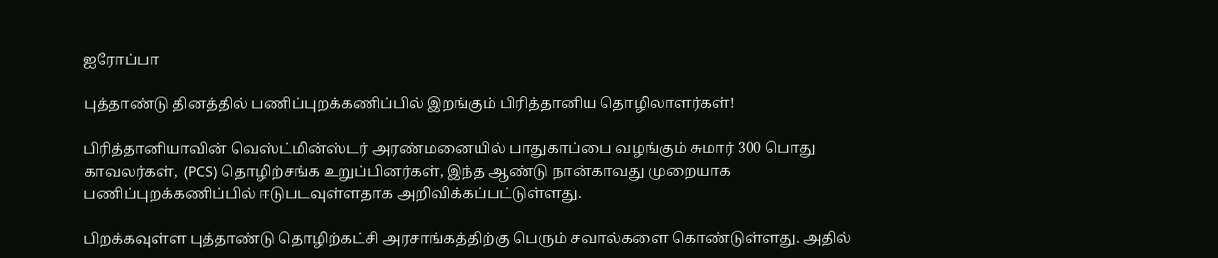ஐரோப்பா

புத்தாண்டு தினத்தில் பணிப்புறக்கணிப்பில் இறங்கும் பிரித்தானிய தொழிலாளர்கள்!

பிரித்தானியாவின் வெஸ்ட்மின்ஸ்டர் அரண்மனையில் பாதுகாப்பை வழங்கும் சுமார் 300 பொது காவலர்கள்,  (PCS) தொழிற்சங்க உறுப்பினர்கள், இந்த ஆண்டு நான்காவது முறையாக பணிப்புறக்கணிப்பில் ஈடுபடவுள்ளதாக அறிவிக்கப்பட்டுள்ளது.

பிறக்கவுள்ள புத்தாண்டு தொழிற்கட்சி அரசாங்கத்திற்கு பெரும் சவால்களை கொண்டுள்ளது. அதில்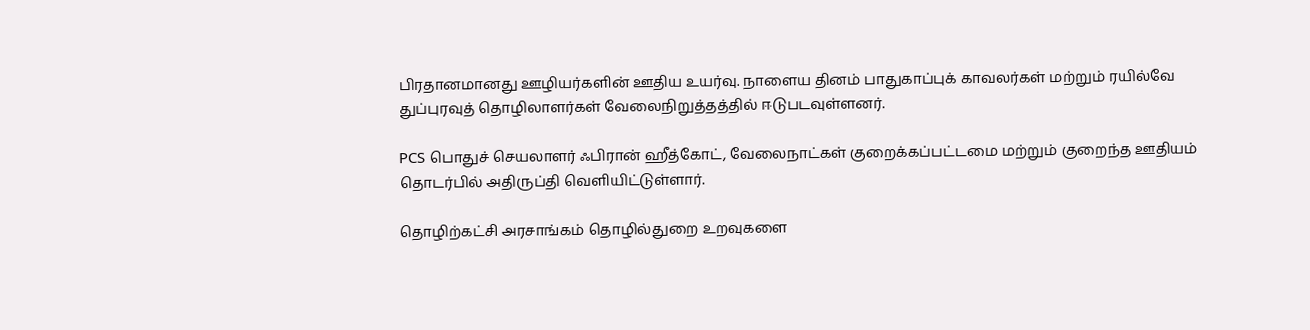பிரதானமானது ஊழியர்களின் ஊதிய உயர்வு. நாளைய தினம் பாதுகாப்புக் காவலர்கள் மற்றும் ரயில்வே துப்புரவுத் தொழிலாளர்கள் வேலைநிறுத்தத்தில் ஈடுபடவுள்ளனர்.

PCS பொதுச் செயலாளர் ஃபிரான் ஹீத்கோட், வேலைநாட்கள் குறைக்கப்பட்டமை மற்றும் குறைந்த ஊதியம் தொடர்பில் அதிருப்தி வெளியிட்டுள்ளார்.

தொழிற்கட்சி அரசாங்கம் தொழில்துறை உறவுகளை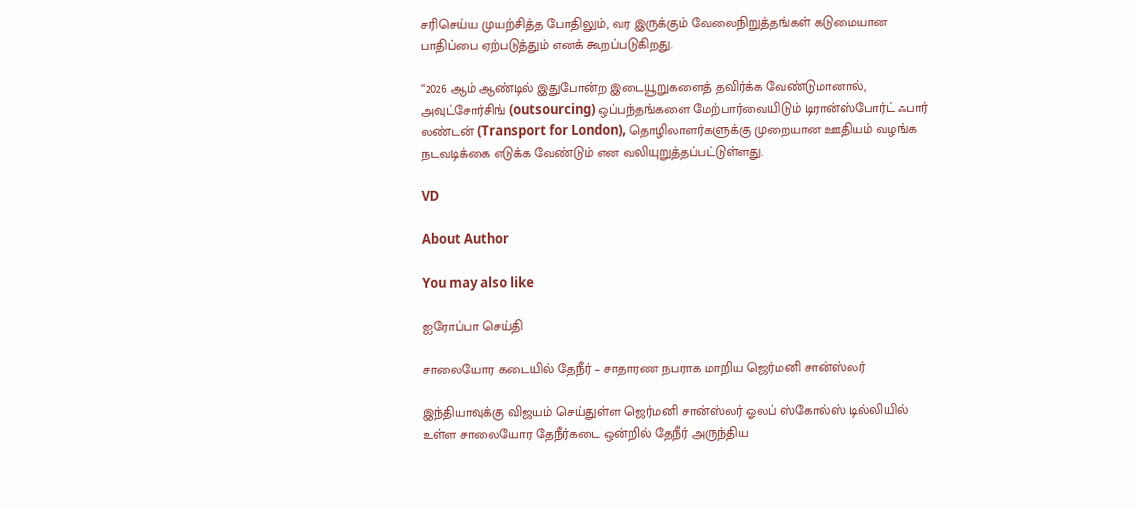சரிசெய்ய முயற்சித்த போதிலும், வர இருக்கும் வேலைநிறுத்தங்கள் கடுமையான பாதிப்பை ஏற்படுத்தும் எனக் கூறப்படுகிறது.

“2026 ஆம் ஆண்டில் இதுபோன்ற இடையூறுகளைத் தவிர்க்க வேண்டுமானால், அவுட்சோர்சிங் (outsourcing) ஒப்பந்தங்களை மேற்பார்வையிடும் டிரான்ஸ்போர்ட் ஃபார் லண்டன் (Transport for London), தொழிலாளர்களுக்கு முறையான ஊதியம் வழங்க நடவடிக்கை எடுக்க வேண்டும் என வலியுறுத்தப்பட்டுள்ளது.

VD

About Author

You may also like

ஐரோப்பா செய்தி

சாலையோர கடையில் தேநீர் – சாதாரண நபராக மாறிய ஜெர்மனி சான்ஸ்லர்

இந்தியாவுக்கு விஜயம் செய்துள்ள ஜெர்மனி சான்ஸ்லர் ஓலப் ஸ்கோல்ஸ் டில்லியில் உள்ள சாலையோர தேநீர்கடை ஒன்றில் தேநீர் அருந்திய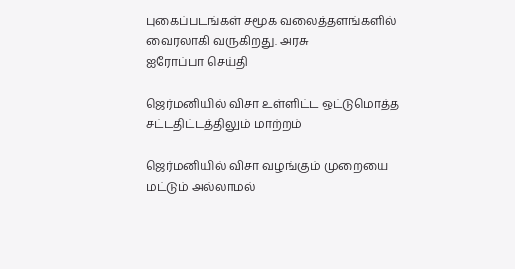புகைப்படங்கள் சமூக வலைத்தளங்களில் வைரலாகி வருகிறது. அரசு
ஐரோப்பா செய்தி

ஜெர்மனியில் விசா உள்ளிட்ட ஒட்டுமொத்த சட்டதிட்டத்திலும் மாற்றம்

ஜெர்மனியில் விசா வழங்கும் முறையை மட்டும் அல்லாமல்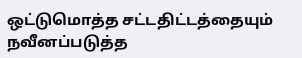ஒட்டுமொத்த சட்டதிட்டத்தையும் நவீனப்படுத்த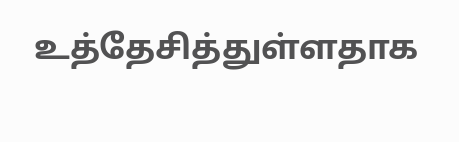உத்தேசித்துள்ளதாக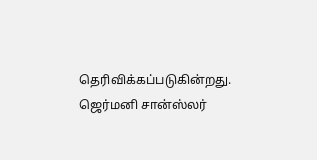தெரிவிக்கப்படுகின்றது. ஜெர்மனி சான்ஸ்லர்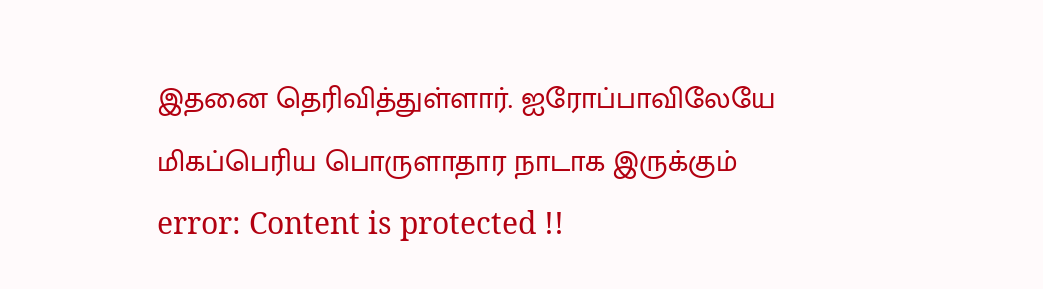இதனை தெரிவித்துள்ளார். ஐரோப்பாவிலேயே மிகப்பெரிய பொருளாதார நாடாக இருக்கும்
error: Content is protected !!